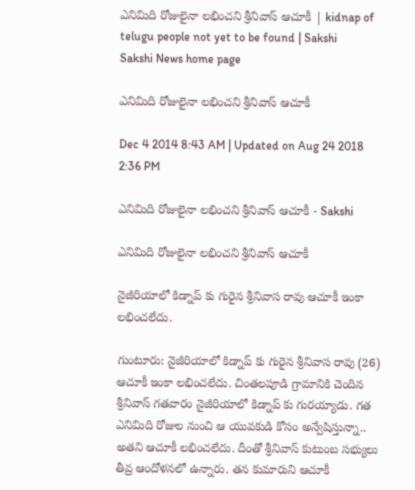ఎనిమిది రోజులైనా లభించని శ్రీనివాస్ ఆచూకీ | kidnap of telugu people not yet to be found | Sakshi
Sakshi News home page

ఎనిమిది రోజులైనా లభించని శ్రీనివాస్ ఆచూకీ

Dec 4 2014 8:43 AM | Updated on Aug 24 2018 2:36 PM

ఎనిమిది రోజులైనా లభించని శ్రీనివాస్ ఆచూకీ - Sakshi

ఎనిమిది రోజులైనా లభించని శ్రీనివాస్ ఆచూకీ

నైజీరియాలో కిడ్నాప్ కు గురైన శ్రీనివాస రావు ఆచూకీ ఇంకా లభించలేదు.

గుంటూరు: నైజీరియాలో కిడ్నాప్ కు గురైన శ్రీనివాస రావు (26) ఆచూకీ ఇంకా లభించలేదు. చింతలపూడి గ్రామానికి చెందిన శ్రీనివాస్ గతవారం నైజీరియాలో కిడ్నాప్ కు గురయ్యాడు. గత ఎనిమిది రోజుల నుంచి ఆ యువకుడి కోసం అన్వేషిస్తున్నా.. అతని ఆచూకీ లభించలేదు. దీంతో శ్రీనివాస్ కుటుంబ సభ్యులు తీవ్ర ఆందోళనలో ఉన్నారు. తన కుమారుని ఆచూకీ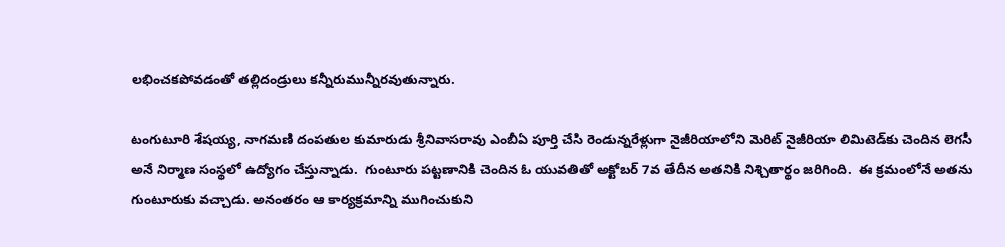లభించకపోవడంతో తల్లిదండ్రులు కన్నీరుమున్నీరవుతున్నారు.

టంగుటూరి శేషయ్య, నాగమణి దంపతుల కుమారుడు శ్రీనివాసరావు ఎంబీఏ పూర్తి చేసి రెండున్నరేళ్లుగా నైజీరియాలోని మెరిట్ నైజీరియా లిమిటెడ్‌కు చెందిన లెగసీ అనే నిర్మాణ సంస్థలో ఉద్యోగం చేస్తున్నాడు.  గుంటూరు పట్టణానికి చెందిన ఓ యువతితో అక్టోబర్ 7వ తేదీన అతనికి నిశ్చితార్థం జరిగింది.  ఈ క్రమంలోనే అతను గుంటూరుకు వచ్చాడు. అనంతరం ఆ కార్యక్రమాన్ని ముగించుకుని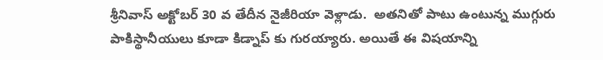శ్రీనివాస్ అక్టోబర్ 30 వ తేదీన నైజీరియా వెళ్లాడు.  అతనితో పాటు ఉంటున్న ముగ్గురు పాకిస్థానీయులు కూడా కిడ్నాప్ కు గురయ్యారు. అయితే ఈ విషయాన్ని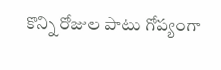కొన్ని రోజుల పాటు గోప్యంగా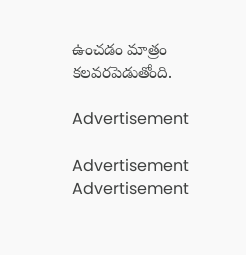ఉంచడం మాత్రం కలవరపెడుతోంది.

Advertisement

Advertisement
Advertisement